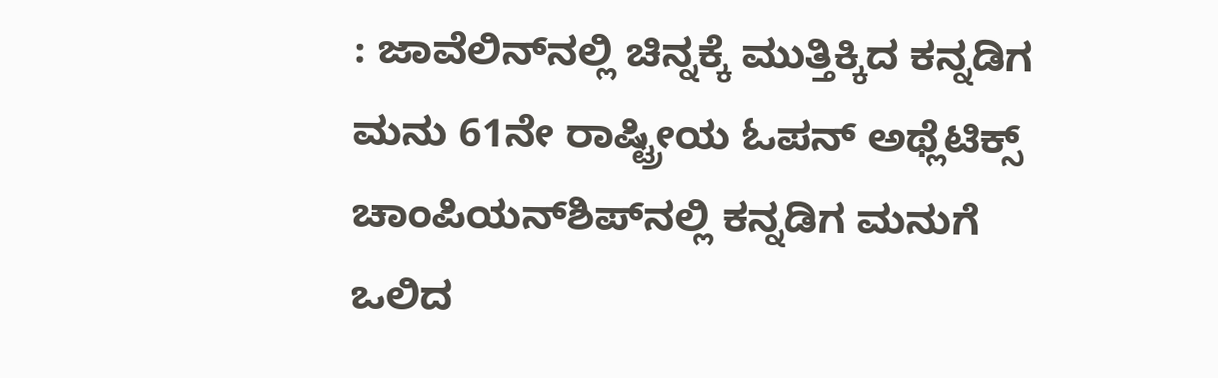: ಜಾವೆಲಿನ್‌ನಲ್ಲಿ ಚಿನ್ನಕ್ಕೆ ಮುತ್ತಿಕ್ಕಿದ ಕನ್ನಡಿಗ ಮನು 61ನೇ ರಾಷ್ಟ್ರೀಯ ಓಪನ್‌ ಅಥ್ಲೆಟಿಕ್ಸ್‌ ಚಾಂಪಿಯನ್‌ಶಿಪ್‌ನಲ್ಲಿ ಕನ್ನಡಿಗ ಮನುಗೆ ಒಲಿದ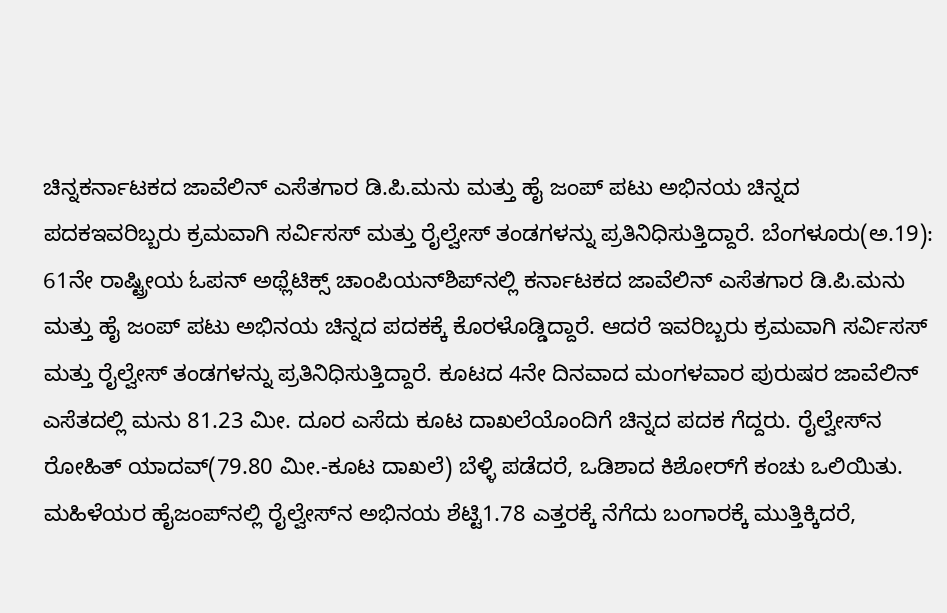ಚಿನ್ನಕರ್ನಾಟಕದ ಜಾವೆಲಿನ್‌ ಎಸೆತಗಾರ ಡಿ.ಪಿ.ಮನು ಮತ್ತು ಹೈ ಜಂಪ್‌ ಪಟು ಅಭಿನಯ ಚಿನ್ನದ ಪದಕಇವರಿಬ್ಬರು ಕ್ರಮವಾಗಿ ಸರ್ವಿಸಸ್‌ ಮತ್ತು ರೈಲ್ವೇಸ್‌ ತಂಡಗಳನ್ನು ಪ್ರತಿನಿಧಿಸುತ್ತಿದ್ದಾರೆ. ಬೆಂಗಳೂರು(ಅ.19): 61ನೇ ರಾಷ್ಟ್ರೀಯ ಓಪನ್‌ ಅಥ್ಲೆಟಿಕ್ಸ್‌ ಚಾಂಪಿಯನ್‌ಶಿಪ್‌ನಲ್ಲಿ ಕರ್ನಾಟಕದ ಜಾವೆಲಿನ್‌ ಎಸೆತಗಾರ ಡಿ.ಪಿ.ಮನು ಮತ್ತು ಹೈ ಜಂಪ್‌ ಪಟು ಅಭಿನಯ ಚಿನ್ನದ ಪದಕಕ್ಕೆ ಕೊರಳೊಡ್ಡಿದ್ದಾರೆ. ಆದರೆ ಇವರಿಬ್ಬರು ಕ್ರಮವಾಗಿ ಸರ್ವಿಸಸ್‌ ಮತ್ತು ರೈಲ್ವೇಸ್‌ ತಂಡಗಳನ್ನು ಪ್ರತಿನಿಧಿಸುತ್ತಿದ್ದಾರೆ. ಕೂಟದ 4ನೇ ದಿನವಾದ ಮಂಗಳವಾರ ಪುರುಷರ ಜಾವೆಲಿನ್‌ ಎಸೆತದಲ್ಲಿ ಮನು 81.23 ಮೀ. ದೂರ ಎಸೆದು ಕೂಟ ದಾಖಲೆಯೊಂದಿಗೆ ಚಿನ್ನದ ಪದಕ ಗೆದ್ದರು. ರೈಲ್ವೇಸ್‌ನ ರೋಹಿತ್‌ ಯಾದವ್‌(79.80 ಮೀ.-ಕೂಟ ದಾಖಲೆ) ಬೆಳ್ಳಿ ಪಡೆದರೆ, ಒಡಿಶಾದ ಕಿಶೋರ್‌ಗೆ ಕಂಚು ಒಲಿಯಿತು. ಮಹಿಳೆಯರ ಹೈಜಂಪ್‌ನಲ್ಲಿ ರೈಲ್ವೇಸ್‌ನ ಅಭಿನಯ ಶೆಟ್ಟಿ1.78 ಎತ್ತರಕ್ಕೆ ನೆಗೆದು ಬಂಗಾರಕ್ಕೆ ಮುತ್ತಿಕ್ಕಿದರೆ,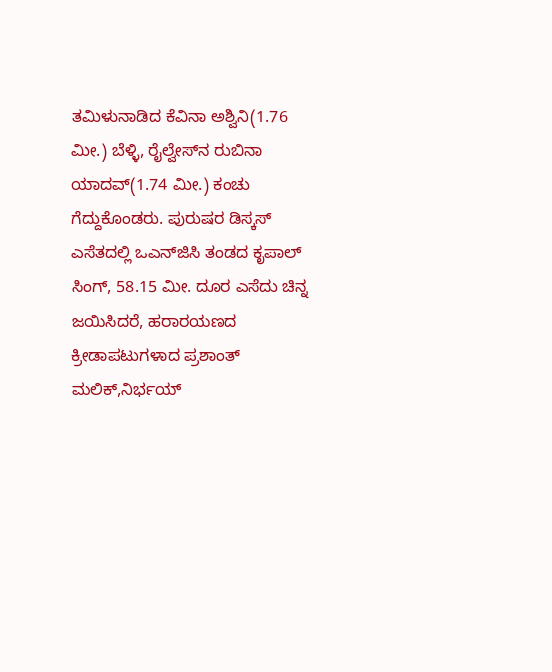ತಮಿಳುನಾಡಿದ ಕೆವಿನಾ ಅಶ್ವಿನಿ(1.76 ಮೀ.) ಬೆಳ್ಳಿ, ರೈಲ್ವೇಸ್‌ನ ರುಬಿನಾ ಯಾದವ್‌(1.74 ಮೀ.) ಕಂಚು ಗೆದ್ದುಕೊಂಡರು. ಪುರುಷರ ಡಿಸ್ಕಸ್‌ ಎಸೆತದಲ್ಲಿ ಒಎನ್‌ಜಿಸಿ ತಂಡದ ಕೃಪಾಲ್‌ ಸಿಂಗ್‌, 58.15 ಮೀ. ದೂರ ಎಸೆದು ಚಿನ್ನ ಜಯಿಸಿದರೆ, ಹರಾರ‍ಯಣದ ಕ್ರೀಡಾಪಟುಗಳಾದ ಪ್ರಶಾಂತ್‌ ಮಲಿಕ್‌,ನಿರ್ಭಯ್‌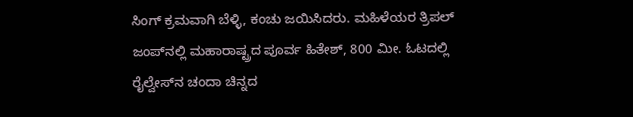ಸಿಂಗ್‌ ಕ್ರಮವಾಗಿ ಬೆಳ್ಳಿ, ಕಂಚು ಜಯಿಸಿದರು. ಮಹಿಳೆಯರ ತ್ರಿಪಲ್‌ ಜಂಪ್‌ನಲ್ಲಿ ಮಹಾರಾಷ್ಟ್ರದ ಪೂರ್ವ ಹಿತೇಶ್‌, 800 ಮೀ. ಓಟದಲ್ಲಿ ರೈಲ್ವೇಸ್‌ನ ಚಂದಾ ಚಿನ್ನದ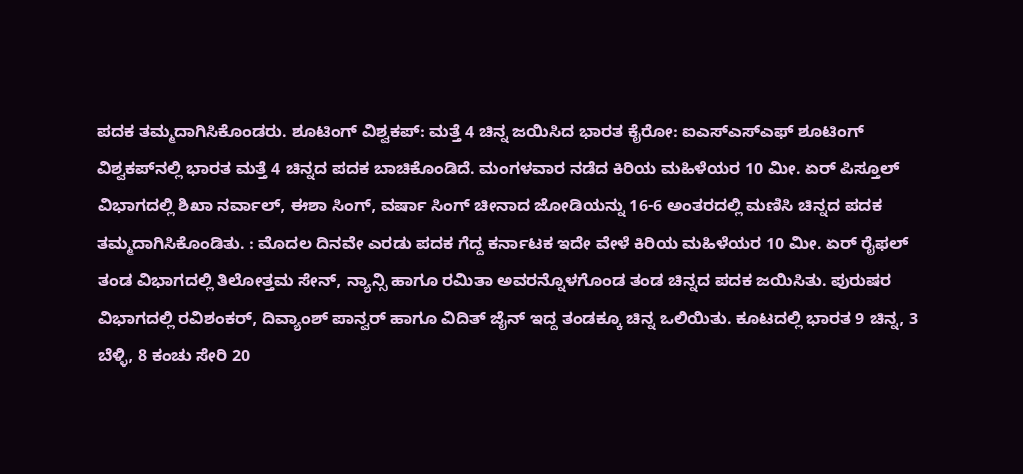ಪದಕ ತಮ್ಮದಾಗಿಸಿಕೊಂಡರು. ಶೂಟಿಂಗ್‌ ವಿಶ್ವಕಪ್‌: ಮತ್ತೆ 4 ಚಿನ್ನ ಜಯಿಸಿದ ಭಾರತ ಕೈರೋ: ಐಎಸ್‌ಎಸ್‌ಎಫ್‌ ಶೂಟಿಂಗ್‌ ವಿಶ್ವಕಪ್‌ನಲ್ಲಿ ಭಾರತ ಮತ್ತೆ 4 ಚಿನ್ನದ ಪದಕ ಬಾಚಿಕೊಂಡಿದೆ. ಮಂಗಳವಾರ ನಡೆದ ಕಿರಿಯ ಮಹಿಳೆಯರ 10 ಮೀ. ಏರ್‌ ಪಿಸ್ತೂಲ್‌ ವಿಭಾಗದಲ್ಲಿ ಶಿಖಾ ನರ್ವಾಲ್‌, ಈಶಾ ಸಿಂಗ್‌, ವರ್ಷಾ ಸಿಂಗ್‌ ಚೀನಾದ ಜೋಡಿಯನ್ನು 16-6 ಅಂತರದಲ್ಲಿ ಮಣಿಸಿ ಚಿನ್ನದ ಪದಕ ತಮ್ಮದಾಗಿಸಿಕೊಂಡಿತು. : ಮೊದಲ ದಿನವೇ ಎರಡು ಪದಕ ಗೆದ್ದ ಕರ್ನಾಟಕ ಇದೇ ವೇಳೆ ಕಿರಿಯ ಮಹಿಳೆಯರ 10 ಮೀ. ಏರ್‌ ರೈಫಲ್‌ ತಂಡ ವಿಭಾಗದಲ್ಲಿ ತಿಲೋತ್ತಮ ಸೇನ್‌, ನ್ಯಾನ್ಸಿ ಹಾಗೂ ರಮಿತಾ ಅವರನ್ನೊಳಗೊಂಡ ತಂಡ ಚಿನ್ನದ ಪದಕ ಜಯಿಸಿತು. ಪುರುಷರ ವಿಭಾಗದಲ್ಲಿ ರವಿಶಂಕರ್‌, ದಿವ್ಯಾಂಶ್‌ ಪಾನ್ವರ್‌ ಹಾಗೂ ವಿದಿತ್‌ ಜೈನ್‌ ಇದ್ದ ತಂಡಕ್ಕೂ ಚಿನ್ನ ಒಲಿಯಿತು. ಕೂಟದಲ್ಲಿ ಭಾರತ 9 ಚಿನ್ನ, 3 ಬೆಳ್ಳಿ, 8 ಕಂಚು ಸೇರಿ 20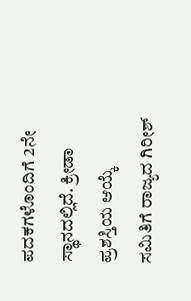ಪದಕಗಳೊಂದಿಗೆ 2ನೇ ಸ್ಥಾನದಲ್ಲಿದೆ. ಕ್ರೀಡಾ ಪ್ರಶಸ್ತಿಯ ಆಯ್ಕೆ ಸಮಿತಿಗೆ ರಾಜ್ಯದ ಗಿರೀಶ್‌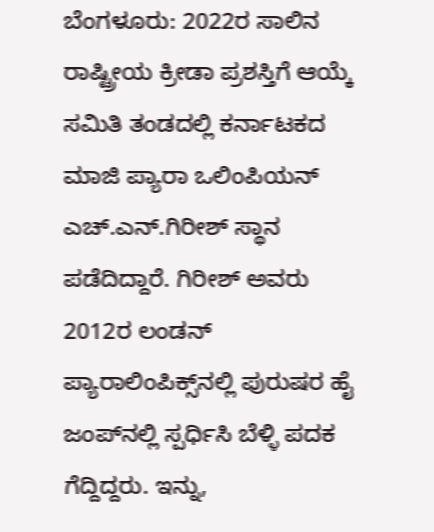ಬೆಂಗಳೂರು: 2022ರ ಸಾಲಿನ ರಾಷ್ಟ್ರೀಯ ಕ್ರೀಡಾ ಪ್ರಶಸ್ತಿಗೆ ಆಯ್ಕೆ ಸಮಿತಿ ತಂಡದಲ್ಲಿ ಕರ್ನಾಟಕದ ಮಾಜಿ ಪ್ಯಾರಾ ಒಲಿಂಪಿಯನ್‌ ಎಚ್‌.ಎನ್‌.ಗಿರೀಶ್‌ ಸ್ಥಾನ ಪಡೆದಿದ್ದಾರೆ. ಗಿರೀಶ್‌ ಅವರು 2012ರ ಲಂಡನ್‌ ಪ್ಯಾರಾಲಿಂಪಿಕ್ಸ್‌ನಲ್ಲಿ ಪುರುಷರ ಹೈ ಜಂಪ್‌ನಲ್ಲಿ ಸ್ಪರ್ಧಿಸಿ ಬೆಳ್ಳಿ ಪದಕ ಗೆದ್ದಿದ್ದರು. ಇನ್ನು,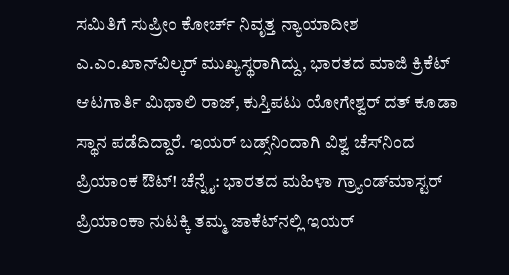ಸಮಿತಿಗೆ ಸುಪ್ರೀಂ ಕೋರ್ಚ್‌ ನಿವೃತ್ತ ನ್ಯಾಯಾದೀಶ ಎ.ಎಂ.ಖಾನ್‌ವಿಲ್ಕರ್‌ ಮುಖ್ಯಸ್ಥರಾಗಿದ್ದು, ಭಾರತದ ಮಾಜಿ ಕ್ರಿಕೆಟ್‌ ಆಟಗಾರ್ತಿ ಮಿಥಾಲಿ ರಾಜ್‌, ಕುಸ್ತಿಪಟು ಯೋಗೇಶ್ವರ್‌ ದತ್‌ ಕೂಡಾ ಸ್ಥಾನ ಪಡೆದಿದ್ದಾರೆ. ಇಯರ್‌ ಬಡ್ಸ್‌ನಿಂದಾಗಿ ವಿಶ್ವ ಚೆಸ್‌ನಿಂದ ಪ್ರಿಯಾಂಕ ಔಟ್‌! ಚೆನ್ನೈ: ಭಾರತದ ಮಹಿಳಾ ಗ್ರ್ಯಾಂಡ್‌ಮಾಸ್ಟರ್‌ ಪ್ರಿಯಾಂಕಾ ನುಟಕ್ಕಿ ತಮ್ಮ ಜಾಕೆಟ್‌ನಲ್ಲಿ ಇಯರ್‌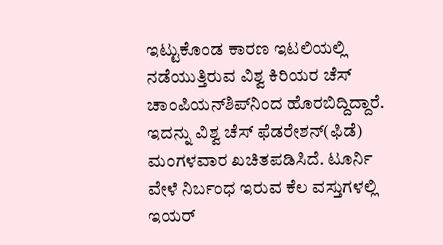ಇಟ್ಟುಕೊಂಡ ಕಾರಣ ಇಟಲಿಯಲ್ಲಿ ನಡೆಯುತ್ತಿರುವ ವಿಶ್ವ ಕಿರಿಯರ ಚೆಸ್‌ ಚಾಂಪಿಯನ್‌ಶಿಪ್‌ನಿಂದ ಹೊರಬಿದ್ದಿದ್ದಾರೆ. ಇದನ್ನು ವಿಶ್ವ ಚೆಸ್‌ ಫೆಡರೇಶನ್‌(ಫಿಡೆ) ಮಂಗಳವಾರ ಖಚಿತಪಡಿಸಿದೆ. ಟೂರ್ನಿ ವೇಳೆ ನಿರ್ಬಂಧ ಇರುವ ಕೆಲ ವಸ್ತುಗಳಲ್ಲಿ ಇಯರ್‌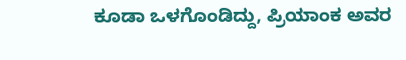ಕೂಡಾ ಒಳಗೊಂಡಿದ್ದು, ಪ್ರಿಯಾಂಕ ಅವರ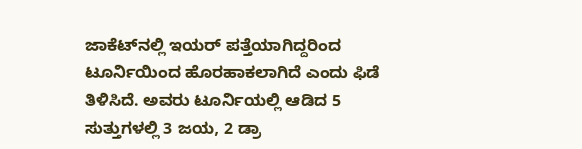ಜಾಕೆಟ್‌ನಲ್ಲಿ ಇಯರ್‌ ಪತ್ತೆಯಾಗಿದ್ದರಿಂದ ಟೂರ್ನಿಯಿಂದ ಹೊರಹಾಕಲಾಗಿದೆ ಎಂದು ಫಿಡೆ ತಿಳಿಸಿದೆ. ಅವರು ಟೂರ್ನಿಯಲ್ಲಿ ಆಡಿದ 5 ಸುತ್ತುಗಳಲ್ಲಿ 3 ಜಯ, 2 ಡ್ರಾ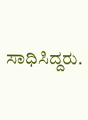ಸಾಧಿಸಿದ್ದರು.